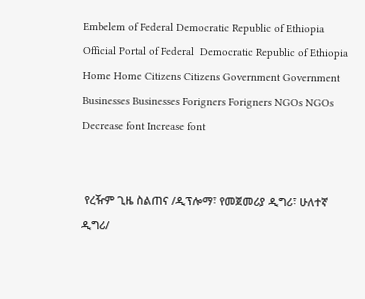Embelem of Federal Democratic Republic of Ethiopia Official Portal of Federal  Democratic Republic of Ethiopia
Home Home Citizens Citizens Government Government Businesses Businesses Forigners Forigners NGOs NGOs Decrease font Increase font


 የረዥም ጊዜ ስልጠና /ዲፕሎማ፣ የመጀመሪያ ዲግሪ፣ ሁለተኛ ዲግሪ/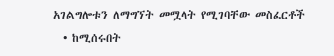አገልግሎቱን ለማግኘት መሟላት የሚገባቸው መስፈርቶች
  • ከሚሰሩበት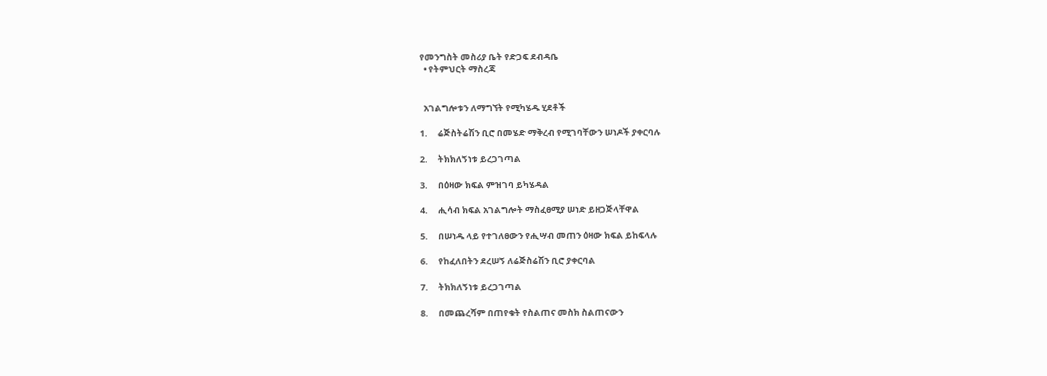የመንግስት መስሪያ ቤት የድጋፍ ደብዳቤ
  • የትምህርት ማስረጃ


  አገልግሎቱን ለማግኘት የሚካሄዱ ሂደቶች

1.     ሬጅስትሬሽን ቢሮ በመሄድ ማቅረብ የሚገባቸውን ሠነዶች ያቀርባሉ

2.     ትክክለኝነቱ ይረጋገጣል

3.     በዕዛው ክፍል ምዝገባ ይካሄዳል

4.     ሒሳብ ክፍል አገልግሎት ማስፈፀሚያ ሠነድ ይዘጋጅላቸዋል

5.     በሠነዱ ላይ የተገለፀውን የሒሣብ መጠን ዕዛው ክፍል ይከፍላሉ

6.     የከፈለበትን ደረሠኝ ለሬጅስሬሽን ቢሮ ያቀርባል

7.     ትክክለኝነቱ ይረጋገጣል

8.     በመጨረሻም በጠየቁት የስልጠና መስክ ስልጠናውን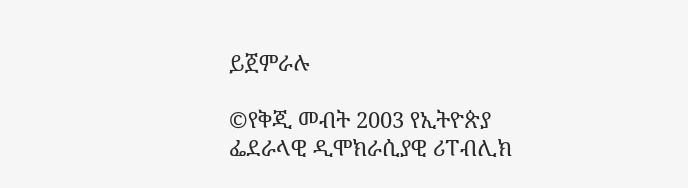ይጀምራሉ

©የቅጂ መብት 2003 የኢትዮጵያ ፌደራላዊ ዲሞክራሲያዊ ሪፐብሊክ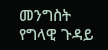መንግስት
የግላዊ ጉዳይ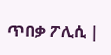ጥበቃ ፖሊሲ |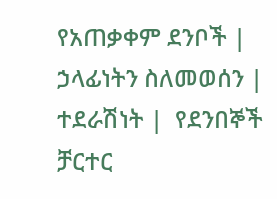የአጠቃቀም ደንቦች |  ኃላፊነትን ስለመወሰን |
ተደራሽነት |  የደንበኞች ቻርተር